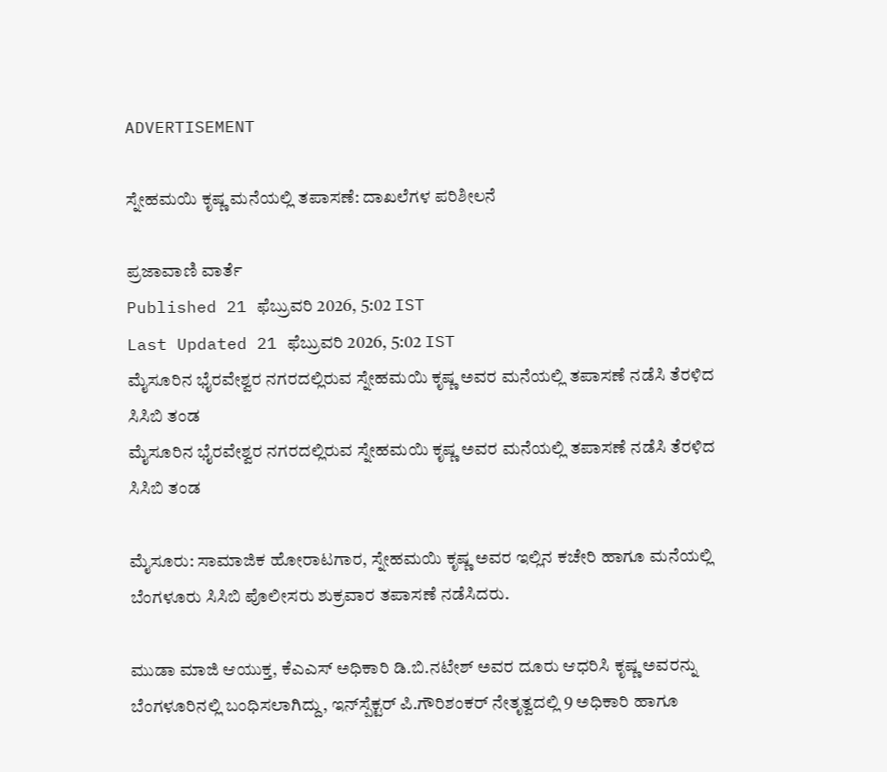ADVERTISEMENT

ಸ್ನೇಹಮಯಿ ಕೃಷ್ಣ ಮನೆಯಲ್ಲಿ ತಪಾಸಣೆ: ದಾಖಲೆಗಳ ಪರಿಶೀಲನೆ

ಪ್ರಜಾವಾಣಿ ವಾರ್ತೆ
Published 21 ಫೆಬ್ರುವರಿ 2026, 5:02 IST
Last Updated 21 ಫೆಬ್ರುವರಿ 2026, 5:02 IST
ಮೈಸೂರಿನ ಭೈರವೇಶ್ವರ ನಗರದಲ್ಲಿರುವ ಸ್ನೇಹಮಯಿ ಕೃಷ್ಣ ಅವರ ಮನೆಯಲ್ಲಿ ತಪಾಸಣೆ ನಡೆಸಿ ತೆರಳಿದ ಸಿಸಿಬಿ ತಂಡ
ಮೈಸೂರಿನ ಭೈರವೇಶ್ವರ ನಗರದಲ್ಲಿರುವ ಸ್ನೇಹಮಯಿ ಕೃಷ್ಣ ಅವರ ಮನೆಯಲ್ಲಿ ತಪಾಸಣೆ ನಡೆಸಿ ತೆರಳಿದ ಸಿಸಿಬಿ ತಂಡ

ಮೈಸೂರು: ಸಾಮಾಜಿಕ ಹೋರಾಟಗಾರ, ಸ್ನೇಹಮಯಿ ಕೃಷ್ಣ ಅವರ ಇಲ್ಲಿನ ಕಚೇರಿ ಹಾಗೂ ಮನೆಯಲ್ಲಿ ಬೆಂಗಳೂರು ಸಿಸಿಬಿ ಪೊಲೀಸರು ಶುಕ್ರವಾರ ತಪಾಸಣೆ ನಡೆಸಿದರು.

ಮುಡಾ ಮಾಜಿ ಆಯುಕ್ತ, ಕೆಎಎಸ್ ಅಧಿಕಾರಿ ಡಿ.ಬಿ.ನಟೇಶ್‌ ಅವರ ದೂರು ಆಧರಿಸಿ ಕೃಷ್ಣ ಅವರನ್ನು ಬೆಂಗಳೂರಿನಲ್ಲಿ ಬಂಧಿಸಲಾಗಿದ್ದು, ಇನ್‌ಸ್ಪೆಕ್ಟರ್‌ ಪಿ.ಗೌರಿಶಂಕರ್‌ ನೇತೃತ್ವದಲ್ಲಿ 9 ಅಧಿಕಾರಿ ಹಾಗೂ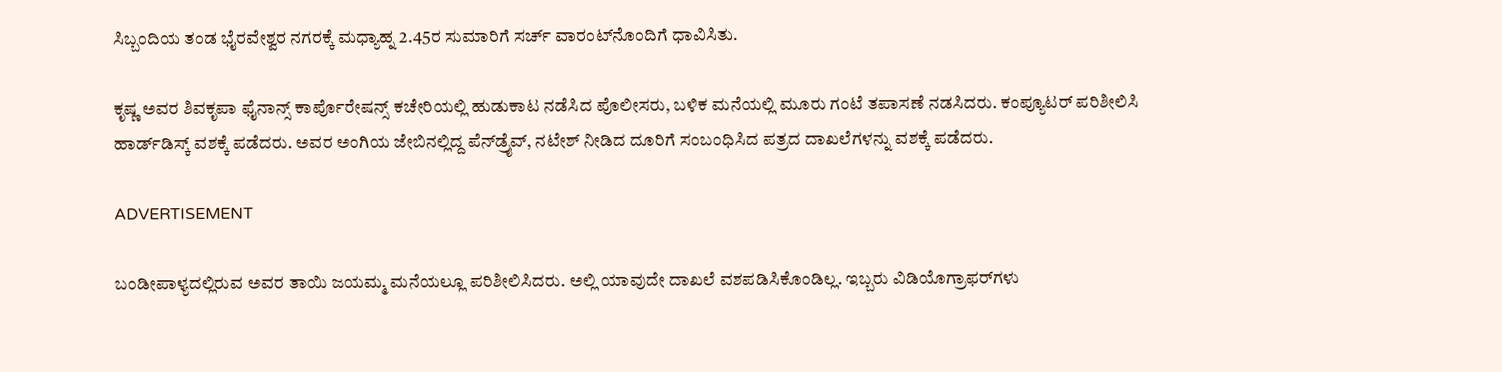ಸಿಬ್ಬಂದಿಯ ತಂಡ ಭೈರವೇಶ್ವರ ನಗರಕ್ಕೆ ಮಧ್ಯಾಹ್ನ 2.45ರ ಸುಮಾರಿಗೆ ಸರ್ಚ್‌ ವಾರಂಟ್‌ನೊಂದಿಗೆ ಧಾವಿಸಿತು.

ಕೃಷ್ಣ ಅವರ ಶಿವಕೃಪಾ ಫೈನಾನ್ಸ್‌ ಕಾರ್ಪೊರೇಷನ್ಸ್‌ ಕಚೇರಿಯಲ್ಲಿ ಹುಡುಕಾಟ ನಡೆಸಿದ ಪೊಲೀಸರು, ಬಳಿಕ ಮನೆಯಲ್ಲಿ ಮೂರು ಗಂಟೆ ತಪಾಸಣೆ ನಡಸಿದರು. ಕಂಪ್ಯೂಟರ್‌ ಪರಿಶೀಲಿಸಿ ಹಾರ್ಡ್‌ಡಿಸ್ಕ್‌ ವಶಕ್ಕೆ ಪಡೆದರು. ಅವರ ಅಂಗಿಯ ಜೇಬಿನಲ್ಲಿದ್ದ ಪೆನ್‌ಡ್ರೈವ್‌, ನಟೇಶ್‌ ನೀಡಿದ ದೂರಿಗೆ ಸಂಬಂಧಿಸಿದ ಪತ್ರದ ದಾಖಲೆಗಳನ್ನು ವಶಕ್ಕೆ ಪಡೆದರು.

ADVERTISEMENT

ಬಂಡೀಪಾಳ್ಯದಲ್ಲಿರುವ ಅವರ ತಾಯಿ ಜಯಮ್ಮ ಮನೆಯಲ್ಲೂ ಪರಿಶೀಲಿಸಿದರು. ಅಲ್ಲಿ ಯಾವುದೇ ದಾಖಲೆ ವಶಪಡಿಸಿಕೊಂಡಿಲ್ಲ. ಇಬ್ಬರು ವಿಡಿಯೊಗ್ರಾಫರ್‌ಗಳು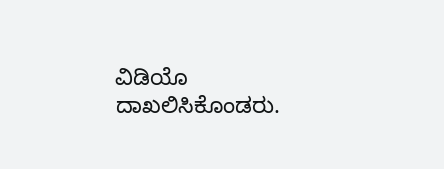ವಿಡಿಯೊ ದಾಖಲಿಸಿಕೊಂಡರು.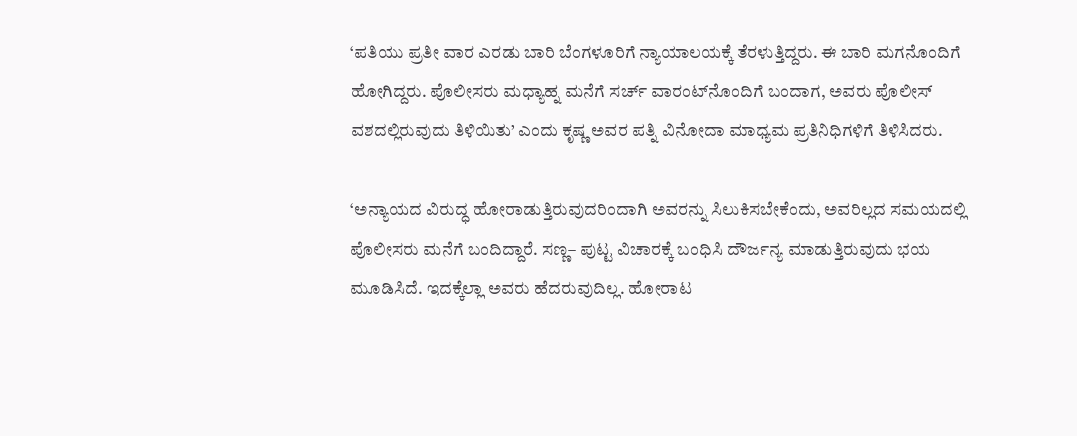‘ಪತಿಯು ಪ್ರತೀ ವಾರ ಎರಡು ಬಾರಿ ಬೆಂಗಳೂರಿಗೆ ನ್ಯಾಯಾಲಯಕ್ಕೆ ತೆರಳುತ್ತಿದ್ದರು. ಈ ಬಾರಿ ಮಗನೊಂದಿಗೆ ಹೋಗಿದ್ದರು. ಪೊಲೀಸರು ಮಧ್ಯಾಹ್ನ ಮನೆಗೆ ಸರ್ಚ್‌ ವಾರಂಟ್‌ನೊಂದಿಗೆ ಬಂದಾಗ, ಅವರು ಪೊಲೀಸ್‌ ವಶದಲ್ಲಿರುವುದು ತಿಳಿಯಿತು’ ಎಂದು ಕೃಷ್ಣ ಅವರ ಪತ್ನಿ ವಿನೋದಾ ಮಾಧ್ಯಮ ಪ್ರತಿನಿಧಿಗಳಿಗೆ ತಿಳಿಸಿದರು.

‘ಅನ್ಯಾಯದ ವಿರುದ್ಧ ಹೋರಾಡುತ್ತಿರುವುದರಿಂದಾಗಿ ಅವರನ್ನು ಸಿಲುಕಿಸಬೇಕೆಂದು, ಅವರಿಲ್ಲದ ಸಮಯದಲ್ಲಿ ಪೊಲೀಸರು ಮನೆಗೆ ಬಂದಿದ್ದಾರೆ. ಸಣ್ಣ– ಪುಟ್ಟ ವಿಚಾರಕ್ಕೆ ಬಂಧಿಸಿ ದೌರ್ಜನ್ಯ ಮಾಡುತ್ತಿರುವುದು ಭಯ ಮೂಡಿಸಿದೆ. ಇದಕ್ಕೆಲ್ಲಾ ಅವರು ಹೆದರುವುದಿಲ್ಲ. ಹೋರಾಟ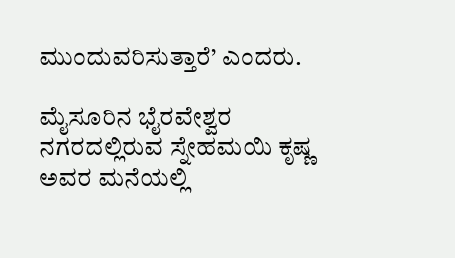ಮುಂದುವರಿಸುತ್ತಾರೆ’ ಎಂದರು.

ಮೈಸೂರಿನ ಭೈರವೇಶ್ವರ ನಗರದಲ್ಲಿರುವ ಸ್ನೇಹಮಯಿ ಕೃಷ್ಣ ಅವರ ಮನೆಯಲ್ಲಿ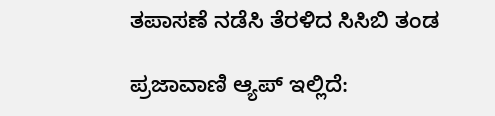ತಪಾಸಣೆ ನಡೆಸಿ ತೆರಳಿದ ಸಿಸಿಬಿ ತಂಡ

ಪ್ರಜಾವಾಣಿ ಆ್ಯಪ್ ಇಲ್ಲಿದೆ: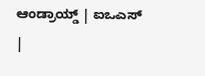ಆಂಡ್ರಾಯ್ಡ್ | ಐಒಎಸ್ |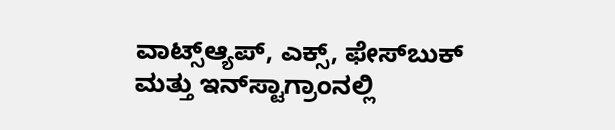ವಾಟ್ಸ್ಆ್ಯಪ್, ಎಕ್ಸ್, ಫೇಸ್‌ಬುಕ್ ಮತ್ತು ಇನ್‌ಸ್ಟಾಗ್ರಾಂನಲ್ಲಿ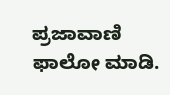ಪ್ರಜಾವಾಣಿ ಫಾಲೋ ಮಾಡಿ.